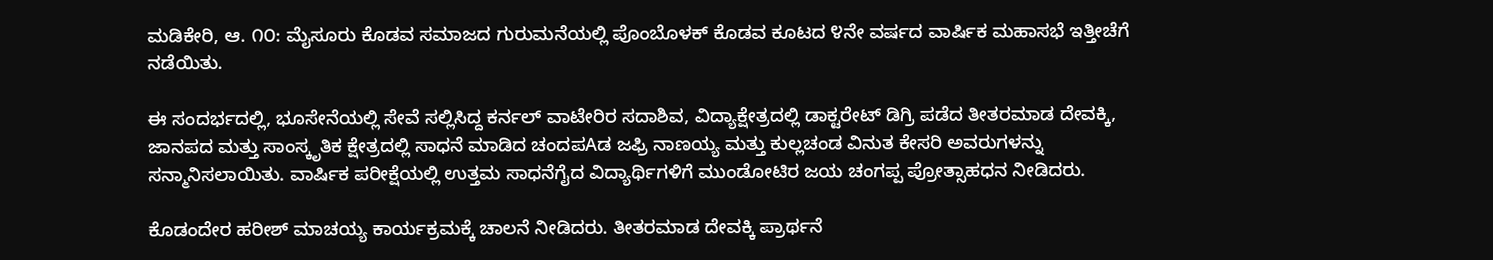ಮಡಿಕೇರಿ, ಆ. ೧೦: ಮೈಸೂರು ಕೊಡವ ಸಮಾಜದ ಗುರುಮನೆಯಲ್ಲಿ ಪೊಂಬೊಳಕ್ ಕೊಡವ ಕೂಟದ ೪ನೇ ವರ್ಷದ ವಾರ್ಷಿಕ ಮಹಾಸಭೆ ಇತ್ತೀಚೆಗೆ ನಡೆಯಿತು.

ಈ ಸಂದರ್ಭದಲ್ಲಿ, ಭೂಸೇನೆಯಲ್ಲಿ ಸೇವೆ ಸಲ್ಲಿಸಿದ್ದ ಕರ್ನಲ್ ವಾಟೇರಿರ ಸದಾಶಿವ, ವಿದ್ಯಾಕ್ಷೇತ್ರದಲ್ಲಿ ಡಾಕ್ಟರೇಟ್ ಡಿಗ್ರಿ ಪಡೆದ ತೀತರಮಾಡ ದೇವಕ್ಕಿ, ಜಾನಪದ ಮತ್ತು ಸಾಂಸ್ಕೃತಿಕ ಕ್ಷೇತ್ರದಲ್ಲಿ ಸಾಧನೆ ಮಾಡಿದ ಚಂದಪAಡ ಜಫ್ರಿ ನಾಣಯ್ಯ ಮತ್ತು ಕುಲ್ಲಚಂಡ ವಿನುತ ಕೇಸರಿ ಅವರುಗಳನ್ನು ಸನ್ಮಾನಿಸಲಾಯಿತು. ವಾರ್ಷಿಕ ಪರೀಕ್ಷೆಯಲ್ಲಿ ಉತ್ತಮ ಸಾಧನೆಗೈದ ವಿದ್ಯಾರ್ಥಿಗಳಿಗೆ ಮುಂಡೋಟಿರ ಜಯ ಚಂಗಪ್ಪ ಪ್ರೋತ್ಸಾಹಧನ ನೀಡಿದರು.

ಕೊಡಂದೇರ ಹರೀಶ್ ಮಾಚಯ್ಯ ಕಾರ್ಯಕ್ರಮಕ್ಕೆ ಚಾಲನೆ ನೀಡಿದರು. ತೀತರಮಾಡ ದೇವಕ್ಕಿ ಪ್ರಾರ್ಥನೆ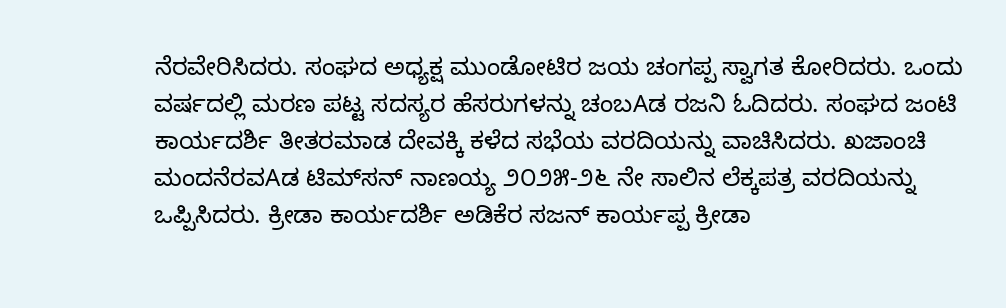ನೆರವೇರಿಸಿದರು. ಸಂಘದ ಅಧ್ಯಕ್ಷ ಮುಂಡೋಟಿರ ಜಯ ಚಂಗಪ್ಪ ಸ್ವಾಗತ ಕೋರಿದರು. ಒಂದು ವರ್ಷದಲ್ಲಿ ಮರಣ ಪಟ್ಟ ಸದಸ್ಯರ ಹೆಸರುಗಳನ್ನು ಚಂಬAಡ ರಜನಿ ಓದಿದರು. ಸಂಘದ ಜಂಟಿ ಕಾರ್ಯದರ್ಶಿ ತೀತರಮಾಡ ದೇವಕ್ಕಿ ಕಳೆದ ಸಭೆಯ ವರದಿಯನ್ನು ವಾಚಿಸಿದರು. ಖಜಾಂಚಿ ಮಂದನೆರವAಡ ಟಿಮ್‌ಸನ್ ನಾಣಯ್ಯ ೨೦೨೫-೨೬ ನೇ ಸಾಲಿನ ಲೆಕ್ಕಪತ್ರ ವರದಿಯನ್ನು ಒಪ್ಪಿಸಿದರು. ಕ್ರೀಡಾ ಕಾರ್ಯದರ್ಶಿ ಅಡಿಕೆರ ಸಜನ್ ಕಾರ್ಯಪ್ಪ ಕ್ರೀಡಾ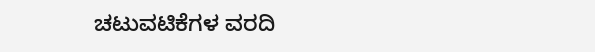ಚಟುವಟಿಕೆಗಳ ವರದಿ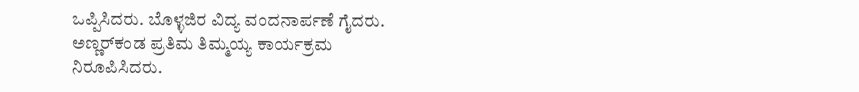ಒಪ್ಪಿಸಿದರು. ಬೊಳ್ಳಜಿರ ವಿದ್ಯ ವಂದನಾರ್ಪಣೆ ಗೈದರು. ಅಣ್ಣರ್‌ಕಂಡ ಪ್ರತಿಮ ತಿಮ್ಮಯ್ಯ ಕಾರ್ಯಕ್ರಮ ನಿರೂಪಿಸಿದರು.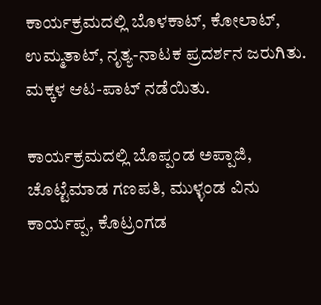ಕಾರ್ಯಕ್ರಮದಲ್ಲಿ ಬೊಳಕಾಟ್, ಕೋಲಾಟ್, ಉಮ್ಮತಾಟ್, ನೃತ್ಯ-ನಾಟಕ ಪ್ರದರ್ಶನ ಜರುಗಿತು. ಮಕ್ಕಳ ಆಟ-ಪಾಟ್ ನಡೆಯಿತು.

ಕಾರ್ಯಕ್ರಮದಲ್ಲಿ ಬೊಪ್ಪಂಡ ಅಪ್ಪಾಜಿ, ಚೊಟ್ಟೆಮಾಡ ಗಣಪತಿ, ಮುಳ್ಳಂಡ ವಿನು ಕಾರ್ಯಪ್ಪ, ಕೊಟ್ರಂಗಡ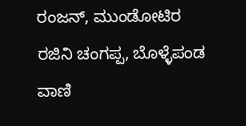ರಂಜನ್, ಮುಂಡೋಟಿರ ರಜಿನಿ ಚಂಗಪ್ಪ, ಬೊಳ್ಳೆಪಂಡ ವಾಣಿ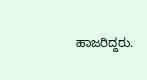ಹಾಜರಿದ್ದರು.